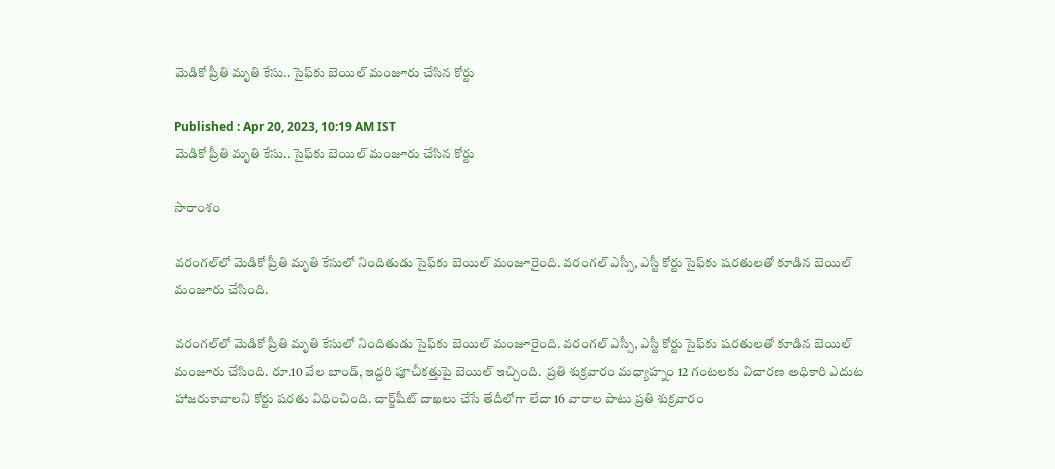మెడికో ప్రీతి మృతి కేసు.. సైఫ్‌కు బెయిల్ మంజూరు చేసిన కోర్టు

Published : Apr 20, 2023, 10:19 AM IST
మెడికో ప్రీతి మృతి కేసు.. సైఫ్‌కు బెయిల్ మంజూరు చేసిన కోర్టు

సారాంశం

వరంగల్‌లో మెడికో ప్రీతి మృతి కేసులో నిందితుడు సైఫ్‌కు బెయిల్ మంజూరైంది. వరంగల్ ఎస్సీ, ఎస్టీ కోర్టు సైఫ్‌కు షరతులతో కూడిన బెయిల్‌ మంజూరు చేసింది.

వరంగల్‌లో మెడికో ప్రీతి మృతి కేసులో నిందితుడు సైఫ్‌కు బెయిల్ మంజూరైంది. వరంగల్ ఎస్సీ, ఎస్టీ కోర్టు సైఫ్‌కు షరతులతో కూడిన బెయిల్‌ మంజూరు చేసింది. రూ.10 వేల బాండ్, ఇద్దరి పూచీకత్తుపై బెయిల్ ఇచ్చింది.  ప్రతి శుక్రవారం మధ్యాహ్నం 12 గంటలకు విచారణ అధికారి ఎదుట హాజరుకావాలని కోర్టు షరతు విధించింది. చార్జ్‌షీట్ దాఖలు చేసే తేదీలోగా లేదా 16 వారాల పాటు ప్రతి శుక్రవారం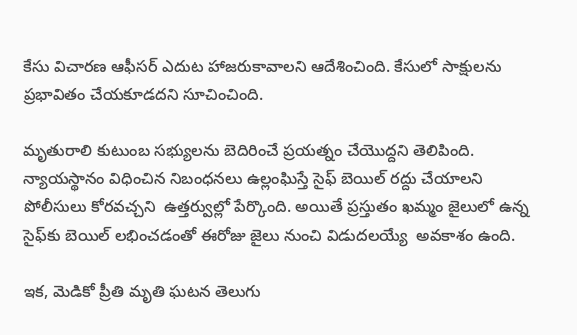కేసు విచారణ ఆఫీసర్ ఎదుట హాజరుకావాలని ఆదేశించింది. కేసులో సాక్షులను ప్రభావితం చేయకూడదని సూచించింది.

మృతురాలి కుటుంబ సభ్యులను బెదిరించే ప్రయత్నం చేయొద్దని తెలిపింది. న్యాయస్థానం విధించిన నిబంధనలు ఉల్లంఘిస్తే సైఫ్ బెయిల్ రద్దు చేయాలని పోలీసులు కోరవచ్చని  ఉత్తర్వుల్లో పేర్కొంది. అయితే ప్రస్తుతం ఖమ్మం జైలులో ఉన్న సైఫ్‌కు బెయిల్ లభించడంతో ఈరోజు జైలు నుంచి విడుదలయ్యే  అవకాశం ఉంది.

ఇక, మెడికో ప్రీతి మృతి ఘటన తెలుగు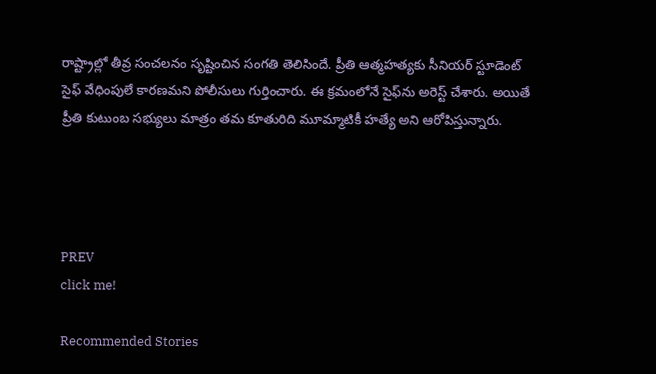రాష్ట్రాల్లో తీవ్ర సంచలనం సృష్టించిన సంగతి తెలిసిందే. ప్రీతి ఆత్మహత్యకు సీనియర్ స్టూడెంట్ సైఫ్ వేధింపులే కారణమని పోలీసులు గుర్తించారు. ఈ క్రమంలోనే సైఫ్‌ను అరెస్ట్ చేశారు. అయితే ప్రీతి కుటుంబ సభ్యులు మాత్రం తమ కూతురిది మూమ్మాటికీ హత్యే అని ఆరోపిస్తున్నారు.




PREV
click me!

Recommended Stories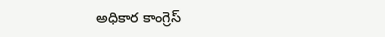అధికార కాంగ్రెస్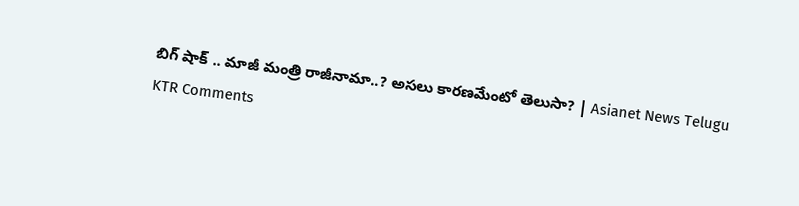బిగ్ షాక్ .. మాజీ మంత్రి రాజీనామా..? అసలు కారణమేంటో తెలుసా? | Asianet News Telugu
KTR Comments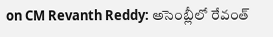on CM Revanth Reddy: అసెంబ్లీలో రేవంత్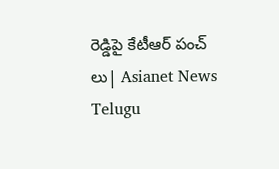రెడ్డిపై కేటీఆర్ పంచ్ లు| Asianet News Telugu